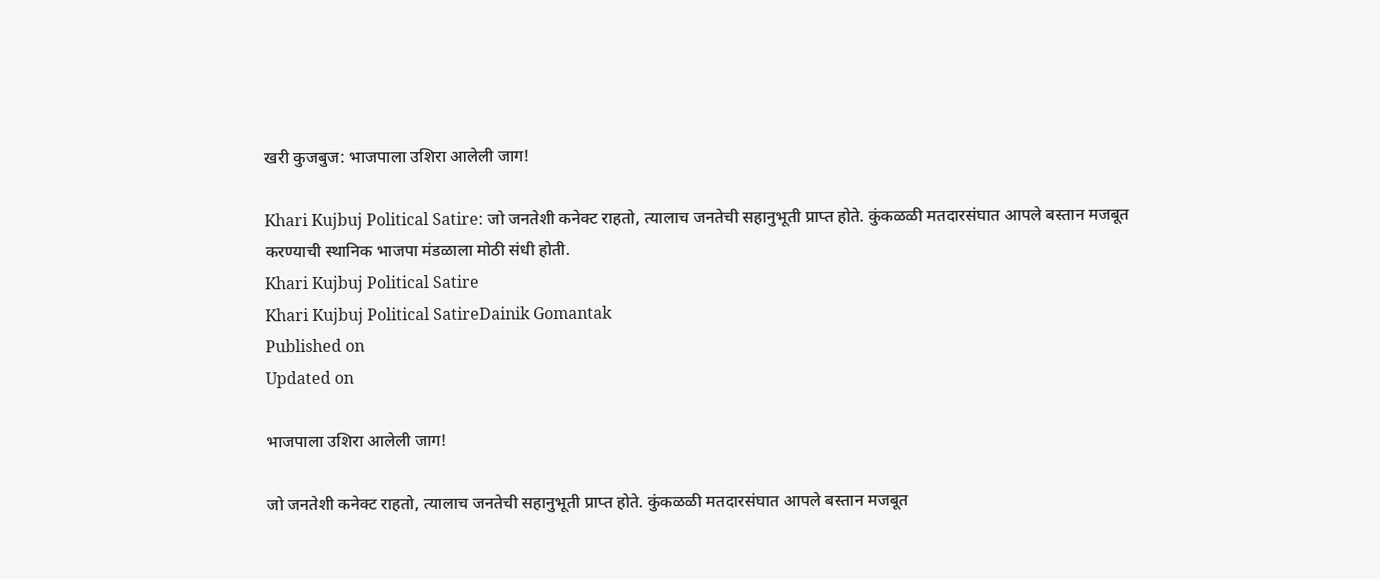खरी कुजबुज: भाजपाला उशिरा आलेली जाग!

Khari Kujbuj Political Satire: जो जनतेशी कनेक्ट राहतो, त्यालाच जनतेची सहानुभूती प्राप्त होते. कुंकळळी मतदारसंघात आपले बस्तान मजबूत करण्याची स्थानिक भाजपा मंडळाला मोठी संधी होती.
Khari Kujbuj Political Satire
Khari Kujbuj Political SatireDainik Gomantak
Published on
Updated on

भाजपाला उशिरा आलेली जाग!

जो जनतेशी कनेक्ट राहतो, त्यालाच जनतेची सहानुभूती प्राप्त होते. कुंकळळी मतदारसंघात आपले बस्तान मजबूत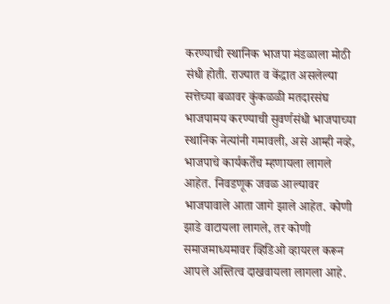करण्याची स्थानिक भाजपा मंडळाला मोठी संधी होती. राज्यात व केंद्रात असलेल्या सत्तेच्या बळावर कुंकळळी मतदारसंघ भाजपामय करण्याची सुवर्णसंधी भाजपाच्या स्थानिक नेत्यांनी गमावली, असे आम्ही नव्हे, भाजपाचे कार्यकर्तेच म्हणायला लागले आहेत. निवडणूक जवळ आल्यावर भाजपावाले आता जागे झाले आहेत. कोणी झाडे वाटायला लागले, तर कोणी समाजमाध्यमावर व्हिडिओ व्हायरल करून आपले अस्तित्व दाखवायला लागला आहे.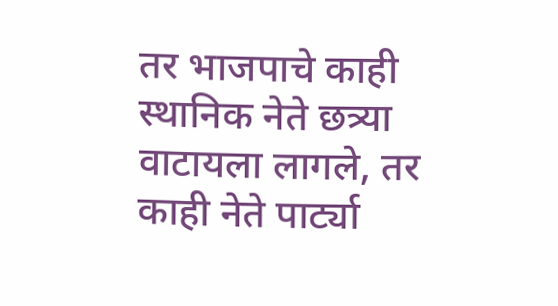तर भाजपाचे काही स्थानिक नेते छत्र्या वाटायला लागले, तर काही नेते पार्ट्या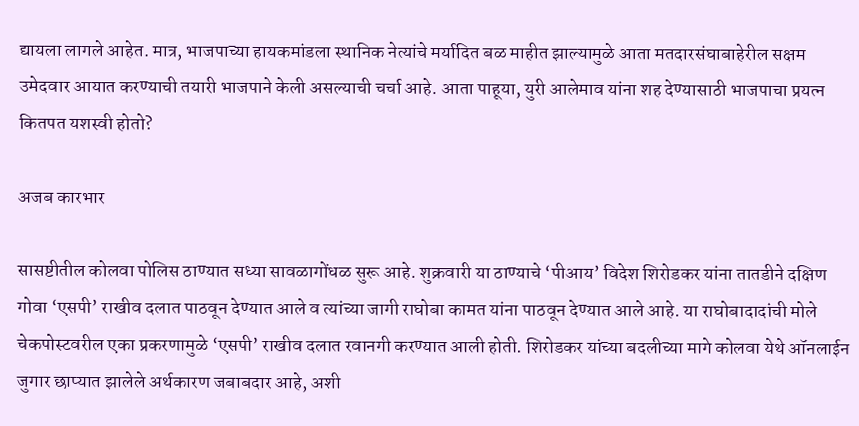द्यायला लागले आहेत. मात्र, भाजपाच्या हायकमांडला स्थानिक नेत्यांचे मर्यादित बळ माहीत झाल्यामुळे आता मतदारसंघाबाहेरील सक्षम उमेदवार आयात करण्याची तयारी भाजपाने केली असल्याची चर्चा आहे. आता पाहूया, युरी आलेमाव यांना शह देण्यासाठी भाजपाचा प्रयत्न कितपत यशस्वी होतो?

अजब कारभार

सासष्टीतील कोलवा पोलिस ठाण्यात सध्या सावळागोंधळ सुरू आहे. शुक्रवारी या ठाण्याचे ‘पीआय’ विदेश शिरोडकर यांना तातडीने दक्षिण गोवा ‘एसपी’ राखीव दलात पाठवून देण्यात आले व त्यांच्या जागी राघोबा कामत यांना पाठवून देण्यात आले आहे. या राघोबादादांची मोले चेकपोस्टवरील एका प्रकरणामुळे ‘एसपी’ राखीव दलात रवानगी करण्यात आली होती. शिरोडकर यांच्या बदलीच्या मागे कोलवा येथे ऑनलाईन जुगार छाप्यात झालेले अर्थकारण जबाबदार आहे, अशी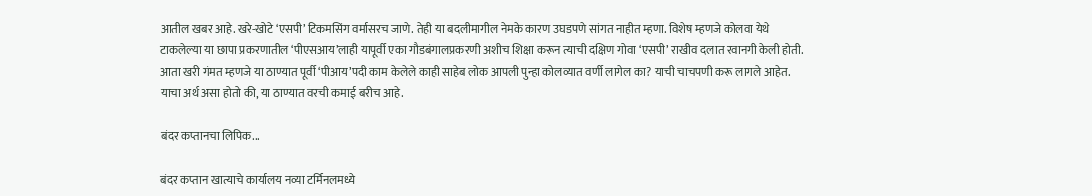आतील खबर आहे. खरे-खोटे ‘एसपी’ टिकमसिंग वर्मासरच जाणे. तेही या बदलीमागील नेमके कारण उघडपणे सांगत नाहीत म्हणा. विशेष म्हणजे कोलवा येथे टाकलेल्या या छापा प्रकरणातील ‘पीएसआय’लाही यापूर्वी एका गौडबंगालप्रकरणी अशीच शिक्षा करून त्याची दक्षिण गोवा ‘एसपी’ राखीव दलात रवानगी केली होती. आता खरी गंमत म्हणजे या ठाण्यात पूर्वी ‘पीआय’पदी काम केलेले काही साहेब लोक आपली पुन्हा कोलव्यात वर्णी लागेल का? याची चाचपणी करू लागले आहेत. याचा अर्थ असा होतो की, या ठाण्यात वरची कमाई बरीच आहे.

बंदर कप्तानचा लिपिक...

बंदर कप्तान खात्याचे कार्यालय नव्या टर्मिनलमध्ये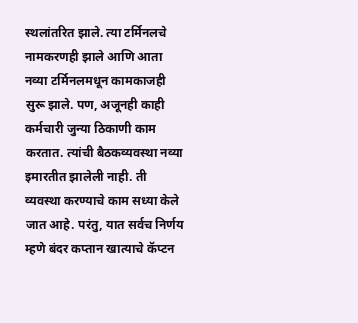स्थलांतरित झाले. त्या टर्मिनलचे नामकरणही झाले आणि आता नव्या टर्मिनलमधून कामकाजही सुरू झाले. पण, अजूनही काही कर्मचारी जुन्या ठिकाणी काम करतात. त्यांची बैठकव्यवस्था नव्या इमारतीत झालेली नाही. ती व्यवस्था करण्याचे काम सध्या केले जात आहे. परंतु, यात सर्वच निर्णय म्हणे बंदर कप्तान खात्याचे कॅप्टन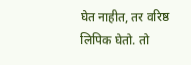घेत नाहीत, तर वरिष्ठ लिपिक घेतो. तो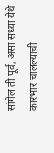सांगेल ती पूर्व, असा सध्या येथे कारभार चालल्याची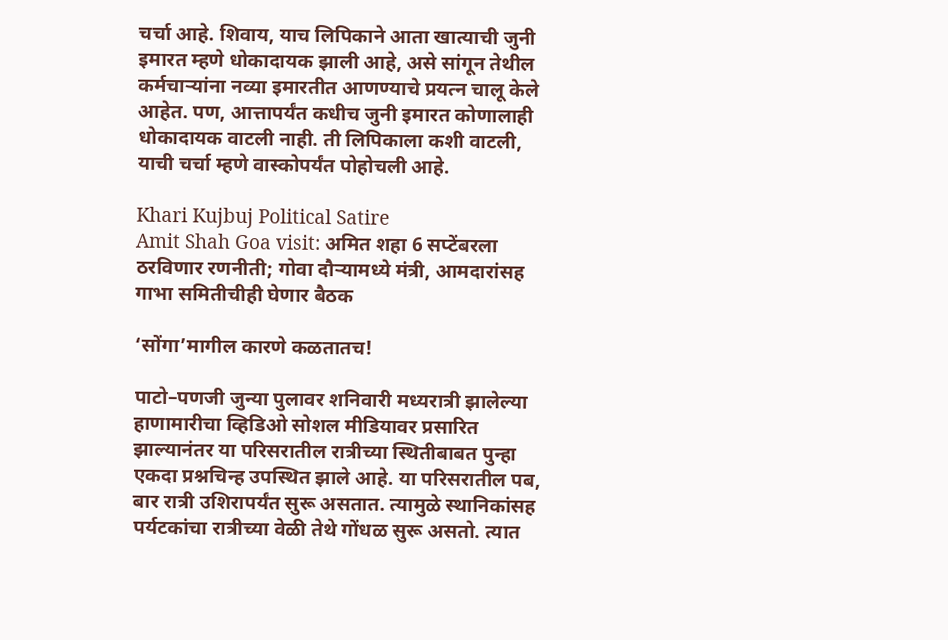चर्चा आहे. शिवाय, याच लिपिकाने आता खात्याची जुनी इमारत म्हणे धोकादायक झाली आहे, असे सांगून तेथील कर्मचाऱ्यांना नव्या इमारतीत आणण्याचे प्रयत्न चालू केले आहेत. पण, आत्तापर्यंत कधीच जुनी इमारत कोणालाही धोकादायक वाटली नाही. ती लिपिकाला कशी वाटली, याची चर्चा म्हणे वास्कोपर्यंत पोहोचली आहे.

Khari Kujbuj Political Satire
Amit Shah Goa visit: अमित शहा 6 सप्‍टेंबरला ठरविणार रणनीती; गोवा दौऱ्यामध्ये मंत्री, आमदारांसह गाभा समितीचीही घेणार बैठक

‘सोंगा’मागील कारणे कळतातच!

पाटो–पणजी जुन्या पुलावर शनिवारी मध्यरात्री झालेल्या हाणामारीचा व्हिडिओ सोशल मीडियावर प्रसारित झाल्यानंतर या परिसरातील रात्रीच्या स्थितीबाबत पुन्हा एकदा प्रश्नचिन्ह उपस्थित झाले आहे. या परिसरातील पब, बार रात्री उशिरापर्यंत सुरू असतात. त्यामुळे स्थानिकांसह पर्यटकांचा रात्रीच्या वेळी तेथे गोंधळ सुरू असतो. त्यात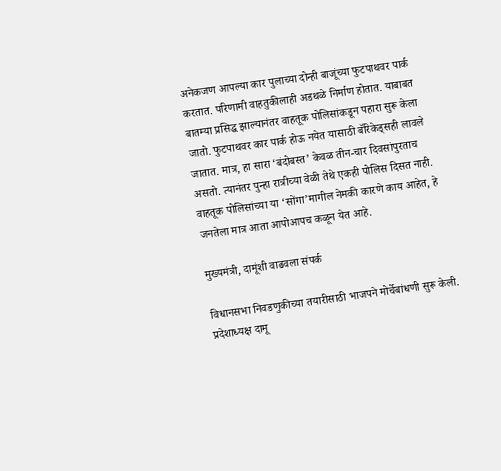अनेकजण आपल्या कार पुलाच्या दोन्ही बाजूंच्या फुटपाथवर पार्क करतात. परिणामी वाहतुकीलाही अडथळे निर्माण होतात. याबाबत बातम्या प्रसिद्ध झाल्यानंतर वाहतूक पोलिसांकडून पहारा सुरू केला जातो. फुटपाथवर कार पार्क होऊ नयेत यासाठी बॅरिकेड्सही लावले जातात. मात्र, हा सारा ‘बंदोबस्त’ केवळ तीन-चार दिवसांपुरताच असतो. त्यानंतर पुन्हा रात्रीच्या वेळी तेथे एकही पोलिस दिसत नाही. वाहतूक पोलिसांच्या या ‘सोंगा’मागील नेमकी कारणे काय आहेत, हे जनतेला मात्र आता आपोआपच कळून येत आहे.

मुख्यमंत्री, दामूंशी वाढवला संपर्क

विधानसभा निवडणुकीच्या तयारीसाठी भाजपने मोर्चेबांधणी सुरू केली. प्रदेशाध्यक्ष दामू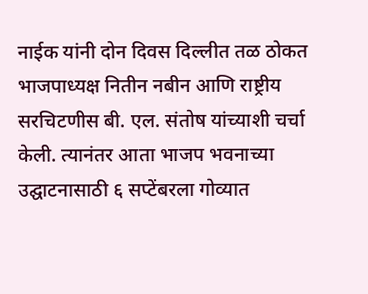नाईक यांनी दोन दिवस दिल्लीत तळ ठोकत भाजपाध्यक्ष नितीन नबीन आणि राष्ट्रीय सरचिटणीस बी. एल. संतोष यांच्याशी चर्चा केली. त्यानंतर आता भाजप भवनाच्या उद्घाटनासाठी ६ सप्टेंबरला गोव्यात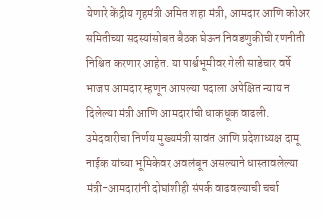येणारे केंद्रीय गृहमंत्री अमित शहा मंत्री, आमदार आणि कोअर समितीच्या सदस्यांसोबत बैठक घेऊन निवडणुकीची रणनीती निश्चित करणार आहेत. या पार्श्वभूमीवर गेली साडेचार वर्षे भाजप आमदार म्हणून आपल्या पदाला अपेक्षित न्याय न दिलेल्या मंत्री आणि आमदारांची धाकधूक वाढली. उमेदवारीचा निर्णय मुख्यमंत्री सावंत आणि प्रदेशाध्यक्ष दामू नाईक यांच्या भूमिकेवर अवलंबून असल्याने धास्तावलेल्या मंत्री-आमदारांनी दोघांशीही संपर्क वाढवल्याची चर्चा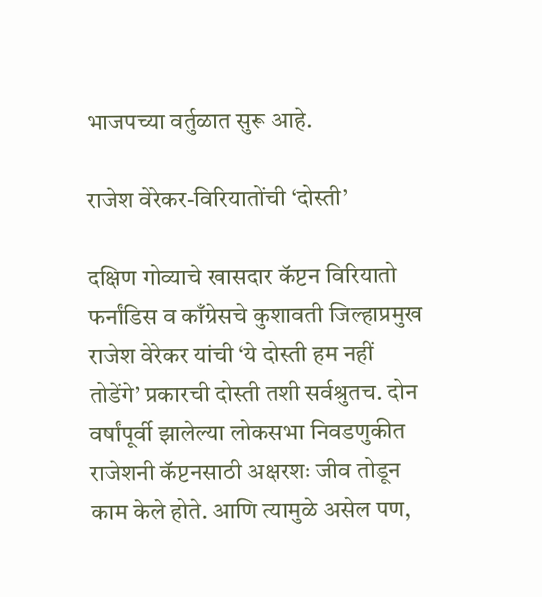भाजपच्या वर्तुळात सुरू आहे.

राजेश वेरेकर-विरियातोंची ‘दोस्ती’

दक्षिण गोव्याचे खासदार कॅप्टन विरियातो फर्नांडिस व काँग्रेसचे कुशावती जिल्हाप्रमुख राजेश वेरेकर यांची ‘ये दोस्ती हम नहीं तोडेंगे’ प्रकारची दोस्ती तशी सर्वश्रुतच. दोन वर्षांपूर्वी झालेल्या लोकसभा निवडणुकीत राजेशनी कॅप्टनसाठी अक्षरशः जीव तोडून काम केले होते. आणि त्यामुळे असेल पण,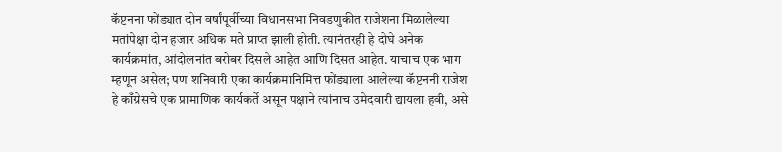कॅप्टनना फोंड्यात दोन वर्षांपूर्वीच्या विधानसभा निवडणुकीत राजेशना मिळालेल्या मतांपेक्षा दोन हजार अधिक मते प्राप्त झाली होती. त्यानंतरही हे दोघे अनेक कार्यक्रमांत, आंदोलनांत बरोबर दिसले आहेत आणि दिसत आहेत. याचाच एक भाग म्हणून असेल; पण शनिवारी एका कार्यक्रमानिमित्त फोंड्याला आलेल्या कॅप्टननी राजेश हे काँग्रेसचे एक प्रामाणिक कार्यकर्ते असून पक्षाने त्यांनाच उमेदवारी द्यायला हवी, असे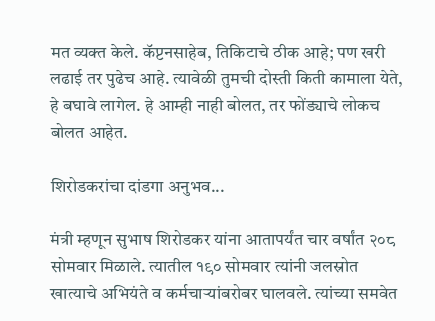मत व्यक्त केले. कॅप्टनसाहेब, तिकिटाचे ठीक आहे; पण खरी लढाई तर पुढेच आहे. त्यावेळी तुमची दोस्ती किती कामाला येते, हे बघावे लागेल. हे आम्ही नाही बोलत, तर फोंड्याचे लोकच बोलत आहेत.

शिरोडकरांचा दांडगा अनुभव...

मंत्री म्हणून सुभाष शिरोडकर यांना आतापर्यंत चार वर्षांत २०८ सोमवार मिळाले. त्यातील १९० सोमवार त्यांनी जलस्रोत खात्याचे अभियंते व कर्मचाऱ्यांबरोबर घालवले. त्यांच्या समवेत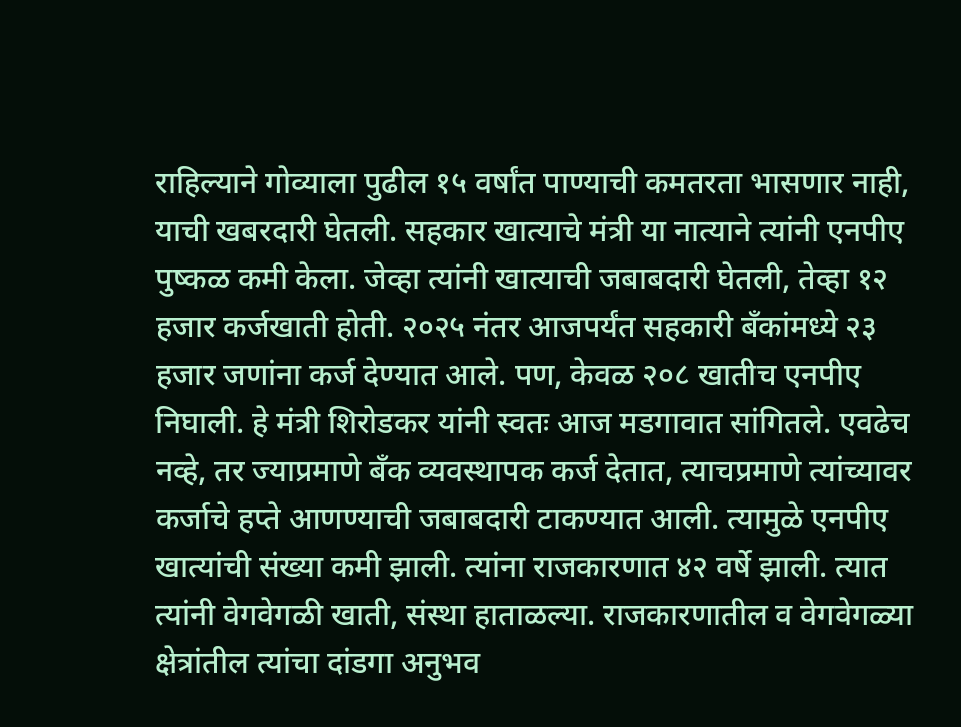राहिल्याने गोव्याला पुढील १५ वर्षांत पाण्याची कमतरता भासणार नाही, याची खबरदारी घेतली. सहकार खात्याचे मंत्री या नात्याने त्यांनी एनपीए पुष्कळ कमी केला. जेव्हा त्यांनी खात्याची जबाबदारी घेतली, तेव्हा १२ हजार कर्जखाती होती. २०२५ नंतर आजपर्यंत सहकारी बँकांमध्ये २३ हजार जणांना कर्ज देण्यात आले. पण, केवळ २०८ खातीच एनपीए निघाली. हे मंत्री शिरोडकर यांनी स्वतः आज मडगावात सांगितले. एवढेच नव्हे, तर ज्याप्रमाणे बँक व्यवस्थापक कर्ज देतात, त्याचप्रमाणे त्यांच्यावर कर्जाचे हप्ते आणण्याची जबाबदारी टाकण्यात आली. त्यामुळे एनपीए खात्यांची संख्या कमी झाली. त्यांना राजकारणात ४२ वर्षे झाली. त्यात त्यांनी वेगवेगळी खाती, संस्था हाताळल्या. राजकारणातील व वेगवेगळ्या क्षेत्रांतील त्यांचा दांडगा अनुभव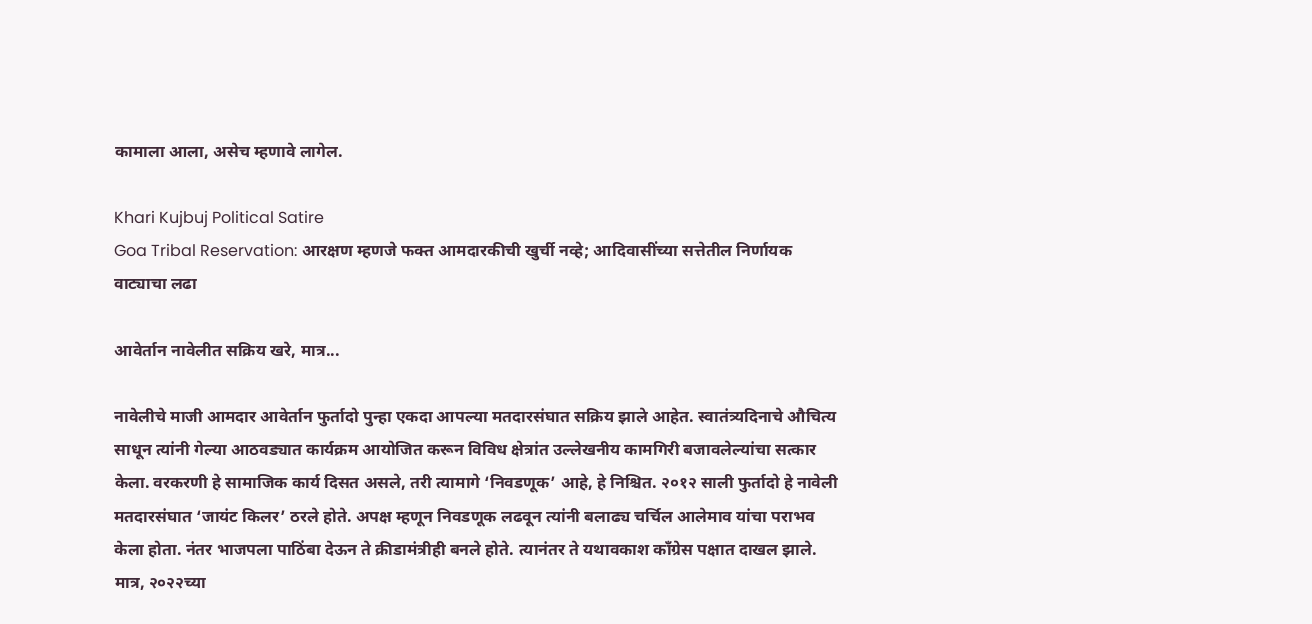कामाला आला, असेच म्हणावे लागेल.

Khari Kujbuj Political Satire
Goa Tribal Reservation: आरक्षण म्हणजे फक्त आमदारकीची खुर्ची नव्हे; आदिवासींच्या सत्तेतील निर्णायक वाट्याचा लढा

आवेर्तान नावेलीत सक्रिय खरे, मात्र...

नावेलीचे माजी आमदार आवेर्तान फुर्तादो पुन्हा एकदा आपल्या मतदारसंघात सक्रिय झाले आहेत. स्वातंत्र्यदिनाचे औचित्य साधून त्यांनी गेल्या आठवड्यात कार्यक्रम आयोजित करून विविध क्षेत्रांत उल्लेखनीय कामगिरी बजावलेल्यांचा सत्कार केला. वरकरणी हे सामाजिक कार्य दिसत असले, तरी त्यामागे ‘निवडणूक’ आहे, हे निश्चित. २०१२ साली फुर्तादो हे नावेली मतदारसंघात ‘जायंट किलर’ ठरले होते. अपक्ष म्हणून निवडणूक लढवून त्यांनी बलाढ्य चर्चिल आलेमाव यांचा पराभव केला होता. नंतर भाजपला पाठिंबा देऊन ते क्रीडामंत्रीही बनले होते. त्यानंतर ते यथावकाश काँग्रेस पक्षात दाखल झाले. मात्र, २०२२च्या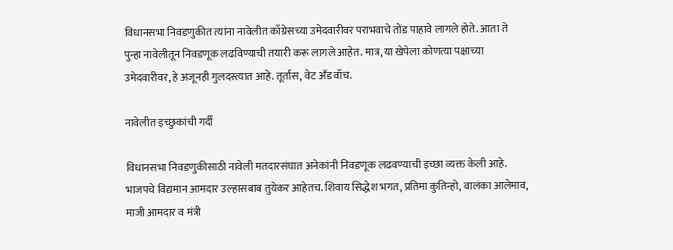विधानसभा निवडणुकीत त्यांना नावेलीत काँग्रेसच्या उमेदवारीवर पराभवाचे तोंड पाहावे लागले होते. आता ते पुन्हा नावेलीतून निवडणूक लढविण्याची तयारी करू लागले आहेत. मात्र, या खेपेला कोणत्या पक्षाच्या उमेदवारीवर, हे अजूनही गुलदस्त्यात आहे. तूर्तास, वेट अँड वॉच.

नावेलीत इच्छुकांची गर्दी

विधानसभा निवडणुकीसाठी नावेली मतदारसंघात अनेकांनी निवडणूक लढवण्याची इच्छा व्यक्त केली आहे. भाजपचे विद्यमान आमदार उल्हासबाब तुयेकर आहेतच. शिवाय सिद्धेश भगत, प्रतिमा कुतिन्हो, वालंका आलेमाव, माजी आमदार व मंत्री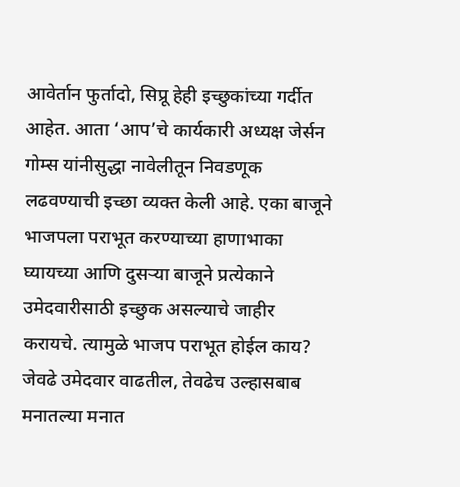आवेर्तान फुर्तादो, सिप्रू हेही इच्छुकांच्या गर्दीत आहेत. आता ‘आप’चे कार्यकारी अध्यक्ष जेर्सन गोम्स यांनीसुद्धा नावेलीतून निवडणूक लढवण्याची इच्छा व्यक्त केली आहे. एका बाजूने भाजपला पराभूत करण्याच्या हाणाभाका घ्यायच्या आणि दुसऱ्या बाजूने प्रत्येकाने उमेदवारीसाठी इच्छुक असल्याचे जाहीर करायचे. त्यामुळे भाजप पराभूत होईल काय? जेवढे उमेदवार वाढतील, तेवढेच उल्हासबाब मनातल्या मनात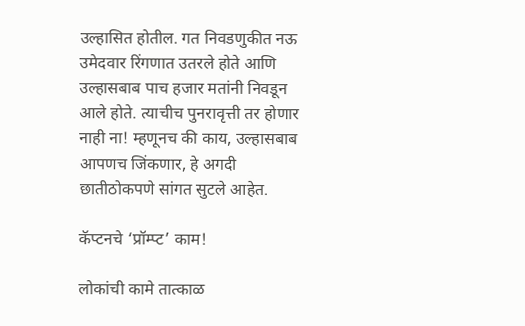उल्हासित होतील. गत निवडणुकीत नऊ उमेदवार रिंगणात उतरले होते आणि उल्हासबाब पाच हजार मतांनी निवडून आले होते. त्याचीच पुनरावृत्ती तर होणार नाही ना! म्हणूनच की काय, उल्हासबाब आपणच जिंकणार, हे अगदी छातीठोकपणे सांगत सुटले आहेत.

कॅप्टनचे ‘प्रॉम्प्ट’ काम!

लोकांची कामे तात्काळ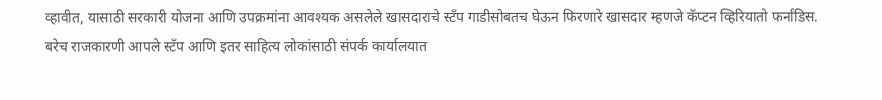व्हावीत, यासाठी सरकारी योजना आणि उपक्रमांना आवश्यक असलेले खासदाराचे स्टँप गाडीसोबतच घेऊन फिरणारे खासदार म्हणजे कॅप्टन व्हिरियातो फर्नांडिस. बरेच राजकारणी आपले स्टँप आणि इतर साहित्य लोकांसाठी संपर्क कार्यालयात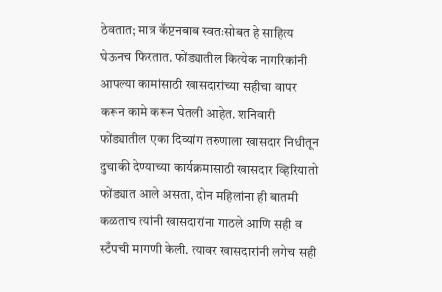ठेवतात; मात्र कॅप्टनबाब स्वतःसोबत हे साहित्य घेऊनच फिरतात. फोंड्यातील कित्येक नागरिकांनी आपल्या कामांसाठी खासदारांच्या सहीचा वापर करून कामे करून घेतली आहेत. शनिवारी फोंड्यातील एका दिव्यांग तरुणाला खासदार निधीतून दुचाकी देण्याच्या कार्यक्रमासाठी खासदार व्हिरियातो फोंड्यात आले असता, दोन महिलांना ही बातमी कळताच त्यांनी खासदारांना गाठले आणि सही व स्टँपची मागणी केली. त्यावर खासदारांनी लगेच सही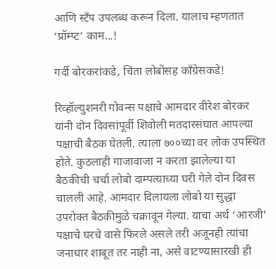आणि स्टँप उपलब्ध करून दिला. यालाच म्हणतात ‘प्रॉम्प्ट’ काम...!

गर्दी बोरकरांकडे, चिंता लोबोंसह काँग्रेसकडे!

रिव्‍हॉल्‍युशनरी गोवन्‍स पक्षाचे आमदार वीरेश बोरकर यांनी दोन दिवसांपूर्वी शिवोली मतदारसंघात आपल्‍या पक्षाची बैठक घेतली. त्‍याला ७००च्‍या वर लोक उपस्‍थित होते. कुठलाही गाजावाजा न करता झालेल्‍या या बैठकीची चर्चा लोबो दाम्‍पत्‍याच्‍या घरी गेले दोन दिवस चालली आहे. आमदार दिलायला लोबो या सुद्धा उपरोक्‍त बैठकीमुळे चक्रावून गेल्‍या. याचा अर्थ ‘आरजी’ पक्षाचे घरचे वासे फिरले असले तरी अजूनही त्‍यांचा जनाधार शाबूत तर नाही ना, असे वाटण्‍यासारखी ही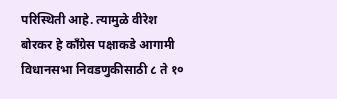परिस्‍थिती आहे. त्‍यामुळे वीरेश बोरकर हे काँग्रेस पक्षाकडे आगामी विधानसभा निवडणुकीसाठी ८ ते १०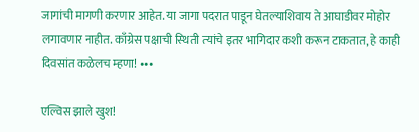जागांची मागणी करणार आहेत. या जागा पदरात पाडून घेतल्‍याशिवाय ते आघाडीवर मोहोर लगावणार नाहीत. काँग्रेस पक्षाची स्‍थिती त्‍यांचे इतर भागिदार कशी करून टाकतात, हे काही दिवसांत कळेलच म्‍हणा! ∙∙∙

एल्विस झाले खुश!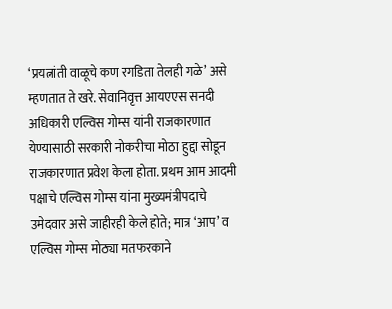‘प्रयत्नांती वाळूचे कण रगडिता तेलही गळे’ असे म्हणतात ते खरे. सेवानिवृत्त आयएएस सनदी अधिकारी एल्विस गोम्स यांनी राजकारणात येण्यासाठी सरकारी नोकरीचा मोठा हुद्दा सोडून राजकारणात प्रवेश केला होता. प्रथम आम आदमी पक्षाचे एल्विस गोम्स यांना मुख्यमंत्रीपदाचे उमेदवार असे जाहीरही केले होते; मात्र ‘आप’ व एल्विस गोम्स मोठ्या मतफरकाने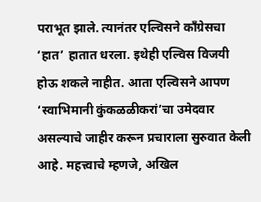पराभूत झाले. त्यानंतर एल्विसने काँग्रेसचा ‘हात’ हातात धरला. इथेही एल्विस विजयी होऊ शकले नाहीत. आता एल्विसने आपण ‘स्वाभिमानी कुंकळळीकरां’चा उमेदवार असल्याचे जाहीर करून प्रचाराला सुरुवात केली आहे. महत्त्वाचे म्हणजे, अखिल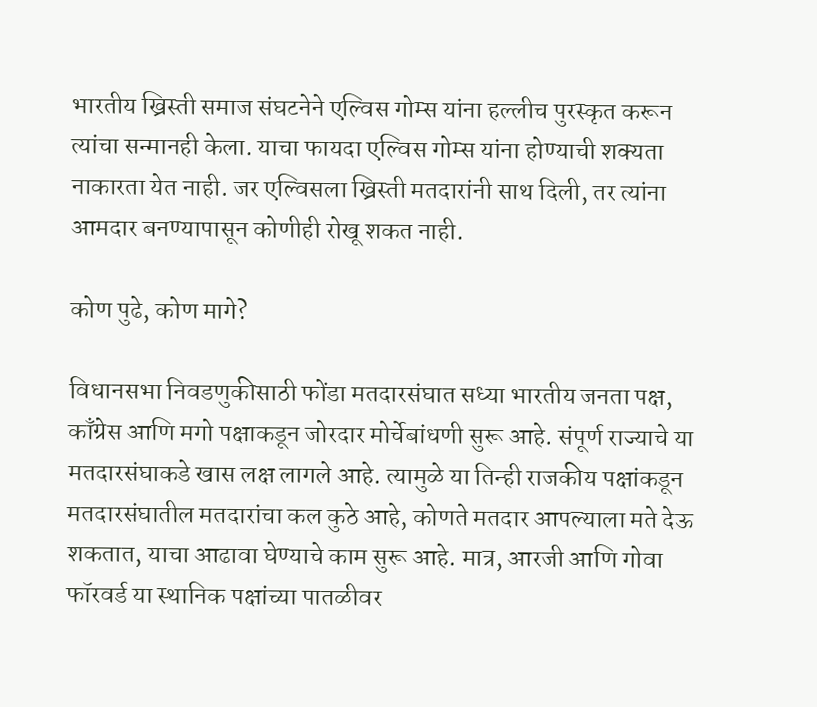भारतीय ख्रिस्ती समाज संघटनेने एल्विस गोम्स यांना हल्लीच पुरस्कृत करून त्यांचा सन्मानही केला. याचा फायदा एल्विस गोम्स यांना होण्याची शक्यता नाकारता येत नाही. जर एल्विसला ख्रिस्ती मतदारांनी साथ दिली, तर त्यांना आमदार बनण्यापासून कोणीही रोखू शकत नाही.

कोण पुढे, कोण मागे?

विधानसभा निवडणुकीसाठी फोंडा मतदारसंघात सध्या भारतीय जनता पक्ष, काँग्रेस आणि मगो पक्षाकडून जोरदार मोर्चेबांधणी सुरू आहे. संपूर्ण राज्याचे या मतदारसंघाकडे खास लक्ष लागले आहे. त्यामुळे या तिन्ही राजकीय पक्षांकडून मतदारसंघातील मतदारांचा कल कुठे आहे, कोणते मतदार आपल्याला मते देऊ शकतात, याचा आढावा घेण्याचे काम सुरू आहे. मात्र, आरजी आणि गोवा फॉरवर्ड या स्थानिक पक्षांच्या पातळीवर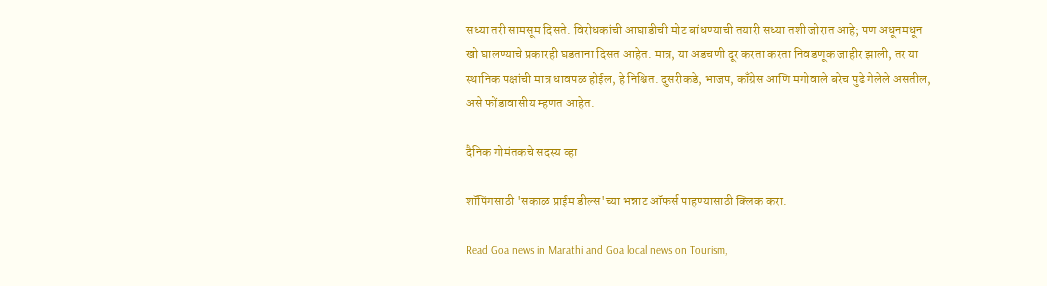सध्या तरी सामसूम दिसते. विरोधकांची आघाडीची मोट बांधण्याची तयारी सध्या तशी जोरात आहे; पण अधूनमधून खो घालण्याचे प्रकारही घडताना दिसत आहेत. मात्र, या अडचणी दूर करता करता निवडणूक जाहीर झाली, तर या स्थानिक पक्षांची मात्र धावपळ होईल, हे निश्चित. दुसरीकडे, भाजप, काँग्रेस आणि मगोवाले बरेच पुढे गेलेले असतील, असे फोंडावासीय म्हणत आहेत.

दैनिक गोमंतकचे सदस्य व्हा

शॉपिंगसाठी 'सकाळ प्राईम डील्स'च्या भन्नाट ऑफर्स पाहण्यासाठी क्लिक करा.

Read Goa news in Marathi and Goa local news on Tourism,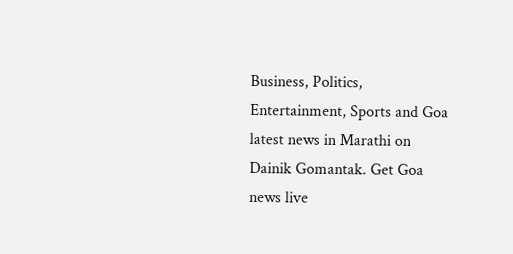Business, Politics, Entertainment, Sports and Goa latest news in Marathi on Dainik Gomantak. Get Goa news live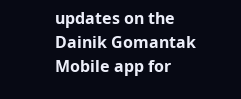updates on the Dainik Gomantak Mobile app for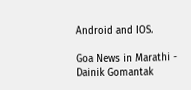Android and IOS.

Goa News in Marathi - Dainik Gomantak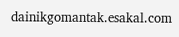dainikgomantak.esakal.com